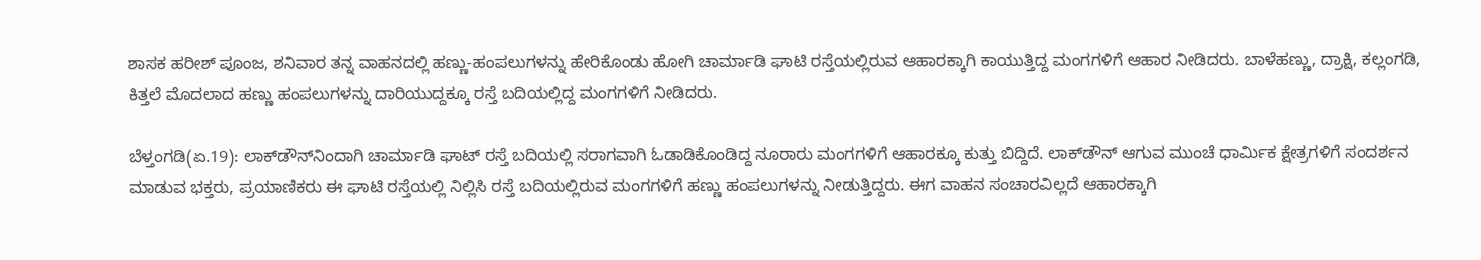ಶಾಸಕ ಹರೀಶ್‌ ಪೂಂಜ, ಶನಿವಾರ ತನ್ನ ವಾಹನದಲ್ಲಿ ಹಣ್ಣು-ಹಂಪಲುಗಳನ್ನು ಹೇರಿಕೊಂಡು ಹೋಗಿ ಚಾರ್ಮಾಡಿ ಘಾಟಿ ರಸ್ತೆಯಲ್ಲಿರುವ ಆಹಾರಕ್ಕಾಗಿ ಕಾಯುತ್ತಿದ್ದ ಮಂಗಗಳಿಗೆ ಆಹಾರ ನೀಡಿದರು. ಬಾಳೆಹಣ್ಣು, ದ್ರಾಕ್ಷಿ, ಕಲ್ಲಂಗಡಿ, ಕಿತ್ತಲೆ ಮೊದಲಾದ ಹಣ್ಣು ಹಂಪಲುಗಳನ್ನು ದಾರಿಯುದ್ದಕ್ಕೂ ರಸ್ತೆ ಬದಿಯಲ್ಲಿದ್ದ ಮಂಗಗಳಿಗೆ ನೀಡಿದರು.

ಬೆಳ್ತಂಗಡಿ(ಏ.19): ಲಾಕ್‌ಡೌನ್‌ನಿಂದಾಗಿ ಚಾರ್ಮಾಡಿ ಘಾಟ್‌ ರಸ್ತೆ ಬದಿಯಲ್ಲಿ ಸರಾಗವಾಗಿ ಓಡಾಡಿಕೊಂಡಿದ್ದ ನೂರಾರು ಮಂಗಗಳಿಗೆ ಆಹಾರಕ್ಕೂ ಕುತ್ತು ಬಿದ್ದಿದೆ. ಲಾಕ್‌ಡೌನ್‌ ಆಗುವ ಮುಂಚೆ ಧಾರ್ಮಿಕ ಕ್ಷೇತ್ರಗಳಿಗೆ ಸಂದರ್ಶನ ಮಾಡುವ ಭಕ್ತರು, ಪ್ರಯಾಣಿಕರು ಈ ಘಾಟಿ ರಸ್ತೆಯಲ್ಲಿ ನಿಲ್ಲಿಸಿ ರಸ್ತೆ ಬದಿಯಲ್ಲಿರುವ ಮಂಗಗಳಿಗೆ ಹಣ್ಣು ಹಂಪಲುಗಳನ್ನು ನೀಡುತ್ತಿದ್ದರು. ಈಗ ವಾಹನ ಸಂಚಾರವಿಲ್ಲದೆ ಆಹಾರಕ್ಕಾಗಿ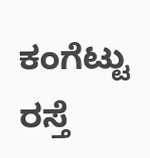ಕಂಗೆಟ್ಟು ರಸ್ತೆ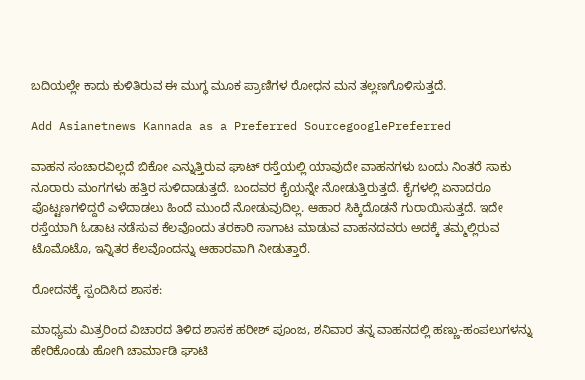ಬದಿಯಲ್ಲೇ ಕಾದು ಕುಳಿತಿರುವ ಈ ಮುಗ್ಧ ಮೂಕ ಪ್ರಾಣಿಗಳ ರೋಧನ ಮನ ತಲ್ಲಣಗೊಳಿಸುತ್ತದೆ.

Add Asianetnews Kannada as a Preferred SourcegooglePreferred

ವಾಹನ ಸಂಚಾರವಿಲ್ಲದೆ ಬಿಕೋ ಎನ್ನುತ್ತಿರುವ ಘಾಟ್‌ ರಸ್ತೆಯಲ್ಲಿ ಯಾವುದೇ ವಾಹನಗಳು ಬಂದು ನಿಂತರೆ ಸಾಕು ನೂರಾರು ಮಂಗಗಳು ಹತ್ತಿರ ಸುಳಿದಾಡುತ್ತದೆ. ಬಂದವರ ಕೈಯನ್ನೇ ನೋಡುತ್ತಿರುತ್ತದೆ. ಕೈಗಳಲ್ಲಿ ಏನಾದರೂ ಪೊಟ್ಟಣಗಳಿದ್ದರೆ ಎಳೆದಾಡಲು ಹಿಂದೆ ಮುಂದೆ ನೋಡುವುದಿಲ್ಲ. ಆಹಾರ ಸಿಕ್ಕಿದೊಡನೆ ಗುರಾಯಿಸುತ್ತದೆ. ಇದೇ ರಸ್ತೆಯಾಗಿ ಓಡಾಟ ನಡೆಸುವ ಕೆಲವೊಂದು ತರಕಾರಿ ಸಾಗಾಟ ಮಾಡುವ ವಾಹನದವರು ಅದಕ್ಕೆ ತಮ್ಮಲ್ಲಿರುವ ಟೊಮೊಟೊ, ಇನ್ನಿತರ ಕೆಲವೊಂದನ್ನು ಆಹಾರವಾಗಿ ನೀಡುತ್ತಾರೆ.

ರೋದನಕ್ಕೆ ಸ್ಪಂದಿಸಿದ ಶಾಸಕ:

ಮಾಧ್ಯಮ ಮಿತ್ರರಿಂದ ವಿಚಾರದ ತಿಳಿದ ಶಾಸಕ ಹರೀಶ್‌ ಪೂಂಜ, ಶನಿವಾರ ತನ್ನ ವಾಹನದಲ್ಲಿ ಹಣ್ಣು-ಹಂಪಲುಗಳನ್ನು ಹೇರಿಕೊಂಡು ಹೋಗಿ ಚಾರ್ಮಾಡಿ ಘಾಟಿ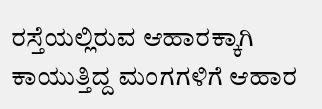ರಸ್ತೆಯಲ್ಲಿರುವ ಆಹಾರಕ್ಕಾಗಿ ಕಾಯುತ್ತಿದ್ದ ಮಂಗಗಳಿಗೆ ಆಹಾರ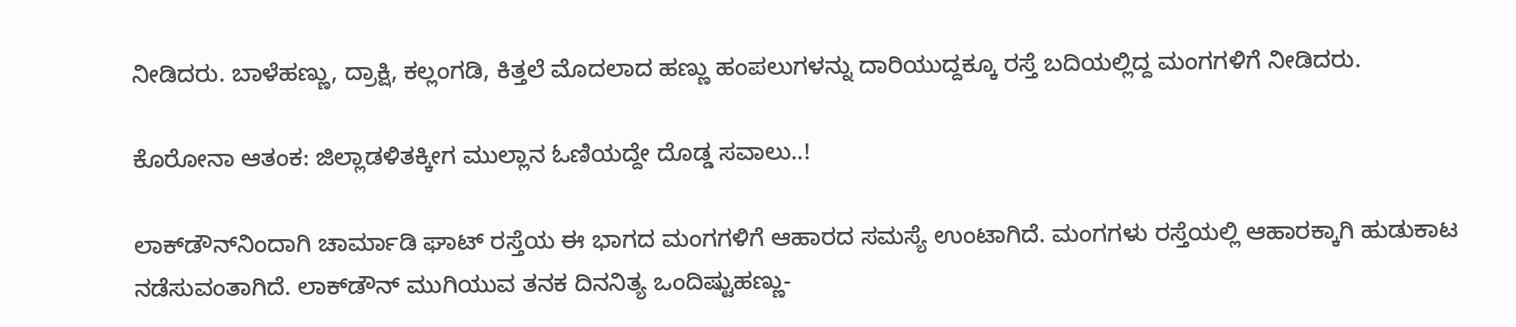ನೀಡಿದರು. ಬಾಳೆಹಣ್ಣು, ದ್ರಾಕ್ಷಿ, ಕಲ್ಲಂಗಡಿ, ಕಿತ್ತಲೆ ಮೊದಲಾದ ಹಣ್ಣು ಹಂಪಲುಗಳನ್ನು ದಾರಿಯುದ್ದಕ್ಕೂ ರಸ್ತೆ ಬದಿಯಲ್ಲಿದ್ದ ಮಂಗಗಳಿಗೆ ನೀಡಿದರು.

ಕೊರೋನಾ ಆತಂಕ: ಜಿಲ್ಲಾಡಳಿತಕ್ಕೀಗ ಮುಲ್ಲಾನ ಓಣಿಯದ್ದೇ ದೊಡ್ಡ ಸವಾಲು..!

ಲಾಕ್‌ಡೌನ್‌ನಿಂದಾಗಿ ಚಾರ್ಮಾಡಿ ಘಾಟ್‌ ರಸ್ತೆಯ ಈ ಭಾಗದ ಮಂಗಗಳಿಗೆ ಆಹಾರದ ಸಮಸ್ಯೆ ಉಂಟಾಗಿದೆ. ಮಂಗಗಳು ರಸ್ತೆಯಲ್ಲಿ ಆಹಾರಕ್ಕಾಗಿ ಹುಡುಕಾಟ ನಡೆಸುವಂತಾಗಿದೆ. ಲಾಕ್‌ಡೌನ್‌ ಮುಗಿಯುವ ತನಕ ದಿನನಿತ್ಯ ಒಂದಿಷ್ಟುಹಣ್ಣು-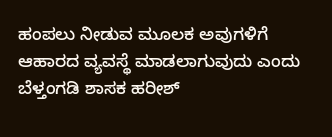ಹಂಪಲು ನೀಡುವ ಮೂಲಕ ಅವುಗಳಿಗೆ ಆಹಾರದ ವ್ಯವಸ್ಥೆ ಮಾಡಲಾಗುವುದು ಎಂದು ಬೆಳ್ತಂಗಡಿ ಶಾಸಕ ಹರೀಶ್‌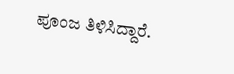ಪೂಂಜ ತಿಳಿಸಿದ್ದಾರೆ.